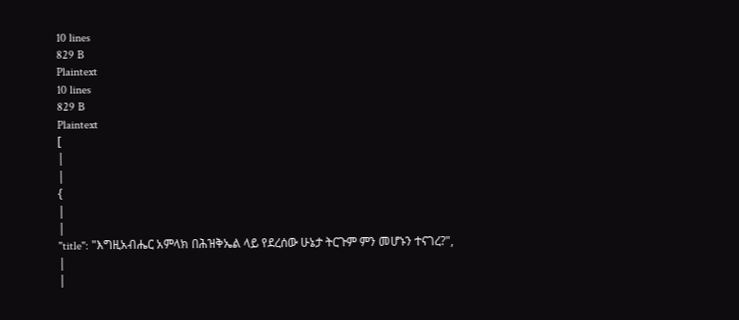10 lines
829 B
Plaintext
10 lines
829 B
Plaintext
[
|
|
{
|
|
"title": "እግዚአብሔር አምላክ በሕዝቅኤል ላይ የደረሰው ሁኔታ ትርጉም ምን መሆኑን ተናገረ?",
|
|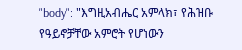"body": "እግዚአብሔር አምላክ፣ የሕዝቡ የዓይኖቻቸው አምሮት የሆነውን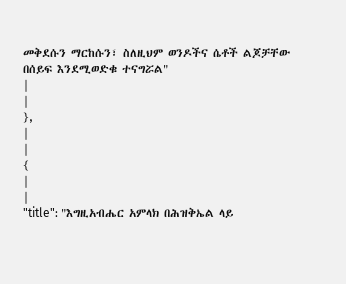መቅደሱን ማርከሱን፣ ስለዚህም ወንዶችና ሴቶች ልጆቻቸው በሰይፍ እንደሚወድቁ ተናግሯል"
|
|
},
|
|
{
|
|
"title": "እግዚአብሔር አምላክ በሕዝቅኤል ላይ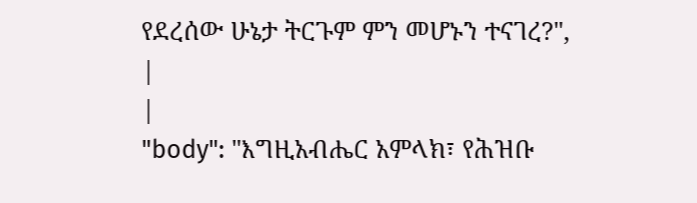የደረሰው ሁኔታ ትርጉም ምን መሆኑን ተናገረ?",
|
|
"body": "እግዚአብሔር አምላክ፣ የሕዝቡ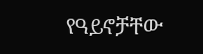የዓይኖቻቸው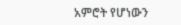አምሮት የሆነውን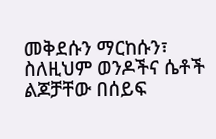መቅደሱን ማርከሱን፣ ስለዚህም ወንዶችና ሴቶች ልጆቻቸው በሰይፍ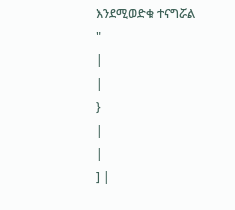እንደሚወድቁ ተናግሯል "
|
|
}
|
|
] |